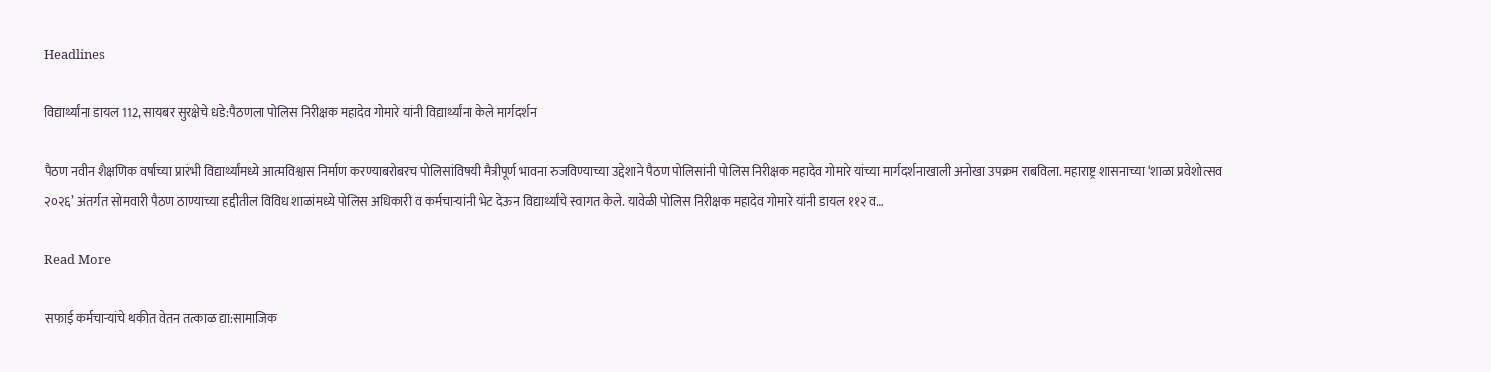Headlines

विद्यार्थ्यांना डायल 112, सायबर सुरक्षेचे धडे:पैठणला पोलिस निरीक्षक महादेव गोमारे यांनी विद्यार्थ्यांना केले मार्गदर्शन

पैठण नवीन शैक्षणिक वर्षाच्या प्रारंभी विद्यार्थ्यांमध्ये आत्मविश्वास निर्माण करण्याबरोबरच पोलिसांविषयी मैत्रीपूर्ण भावना रुजविण्याच्या उद्देशाने पैठण पोलिसांनी पोलिस निरीक्षक महादेव गोमारे यांच्या मार्गदर्शनाखाली अनोखा उपक्रम राबविला. महाराष्ट्र शासनाच्या ‘शाळा प्रवेशोत्सव २०२६’ अंतर्गत सोमवारी पैठण ठाण्याच्या हद्दीतील विविध शाळांमध्ये पोलिस अधिकारी व कर्मचाऱ्यांनी भेट देऊन विद्यार्थ्यांचे स्वागत केले. यावेळी पोलिस निरीक्षक महादेव गोमारे यांनी डायल ११२ व…

Read More

सफाई कर्मचाऱ्यांचे थकीत वेतन तत्काळ द्या:सामाजिक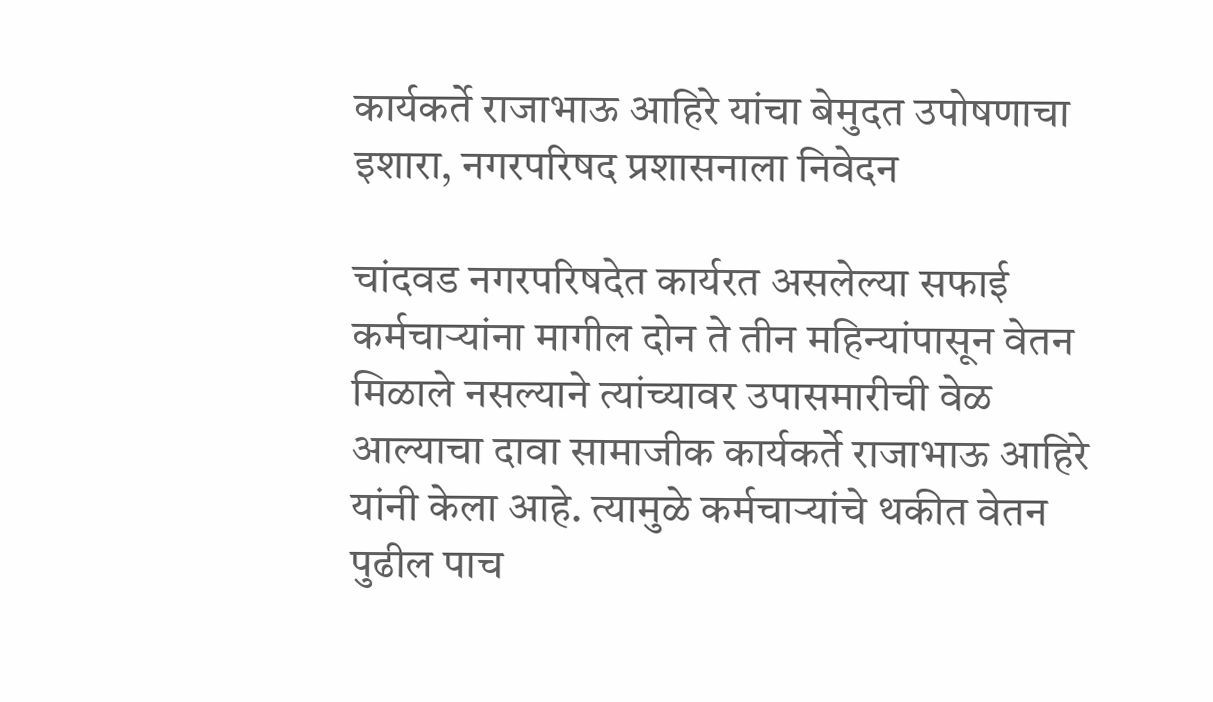कार्यकर्ते राजाभाऊ आहिरे यांचा बेमुदत उपोषणाचा इशारा, नगरपरिषद प्रशासनाला निवेदन

चांदवड नगरपरिषदेत कार्यरत असलेल्या सफाई कर्मचाऱ्यांना मागील दोन ते तीन महिन्यांपासून वेतन मिळाले नसल्याने त्यांच्यावर उपासमारीची वेळ आल्याचा दावा सामाजीक कार्यकर्ते राजाभाऊ आहिरे यांनी केला आहे. त्यामुळे कर्मचाऱ्यांचे थकीत वेतन पुढील पाच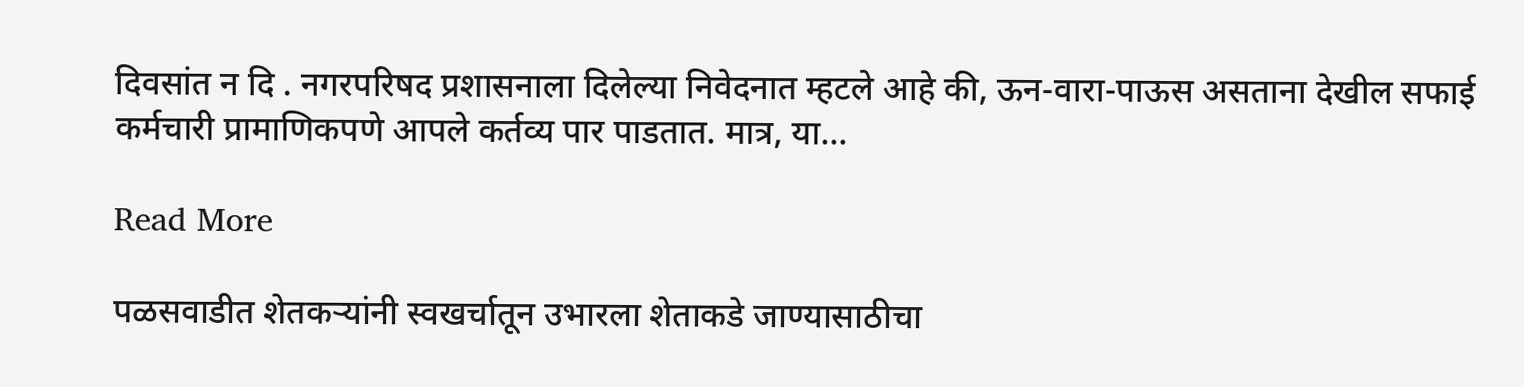दिवसांत न दि . नगरपरिषद प्रशासनाला दिलेल्या निवेदनात म्हटले आहे की, ऊन-वारा-पाऊस असताना देखील सफाई कर्मचारी प्रामाणिकपणे आपले कर्तव्य पार पाडतात. मात्र, या…

Read More

पळसवाडीत शेतकऱ्यांनी स्वखर्चातून उभारला शेताकडे जाण्यासाठीचा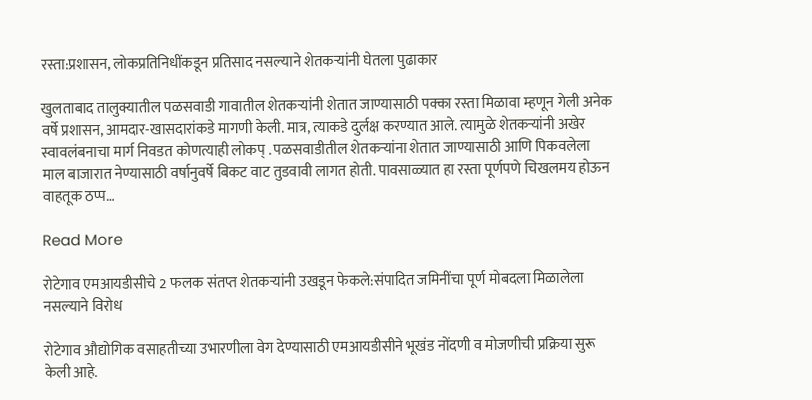रस्ता:प्रशासन, लोकप्रतिनिधींकडून प्रतिसाद नसल्याने शेतकऱ्यांनी घेतला पुढाकार

खुलताबाद तालुक्यातील पळसवाडी गावातील शेतकऱ्यांनी शेतात जाण्यासाठी पक्का रस्ता मिळावा म्हणून गेली अनेक वर्षे प्रशासन, आमदार-खासदारांकडे मागणी केली. मात्र, त्याकडे दुर्लक्ष करण्यात आले. त्यामुळे शेतकऱ्यांनी अखेर स्वावलंबनाचा मार्ग निवडत कोणत्याही लोकप् . पळसवाडीतील शेतकऱ्यांना शेतात जाण्यासाठी आणि पिकवलेला माल बाजारात नेण्यासाठी वर्षानुवर्षे बिकट वाट तुडवावी लागत होती. पावसाळ्यात हा रस्ता पूर्णपणे चिखलमय होऊन वाहतूक ठप्प…

Read More

रोटेगाव एमआयडीसीचे 2 फलक संतप्त शेतकऱ्यांनी उखडून फेकले:संपादित जमिनींचा पूर्ण मोबदला मिळालेला नसल्याने विरोध

रोटेगाव औद्योगिक वसाहतीच्या उभारणीला वेग देण्यासाठी एमआयडीसीने भूखंड नोंदणी व मोजणीची प्रक्रिया सुरू केली आहे.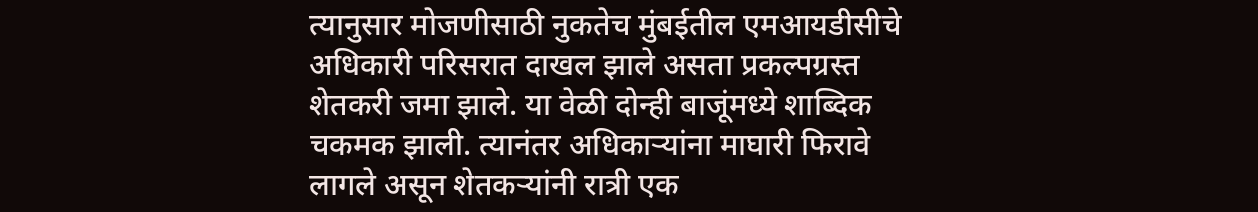त्यानुसार मोजणीसाठी नुकतेच मुंबईतील एमआयडीसीचे अधिकारी परिसरात दाखल झाले असता प्रकल्पग्रस्त शेतकरी जमा झाले. या वेळी दोन्ही बाजूंमध्ये शाब्दिक चकमक झाली. त्यानंतर अधिकाऱ्यांना माघारी फिरावे लागले असून शेतकऱ्यांनी रात्री एक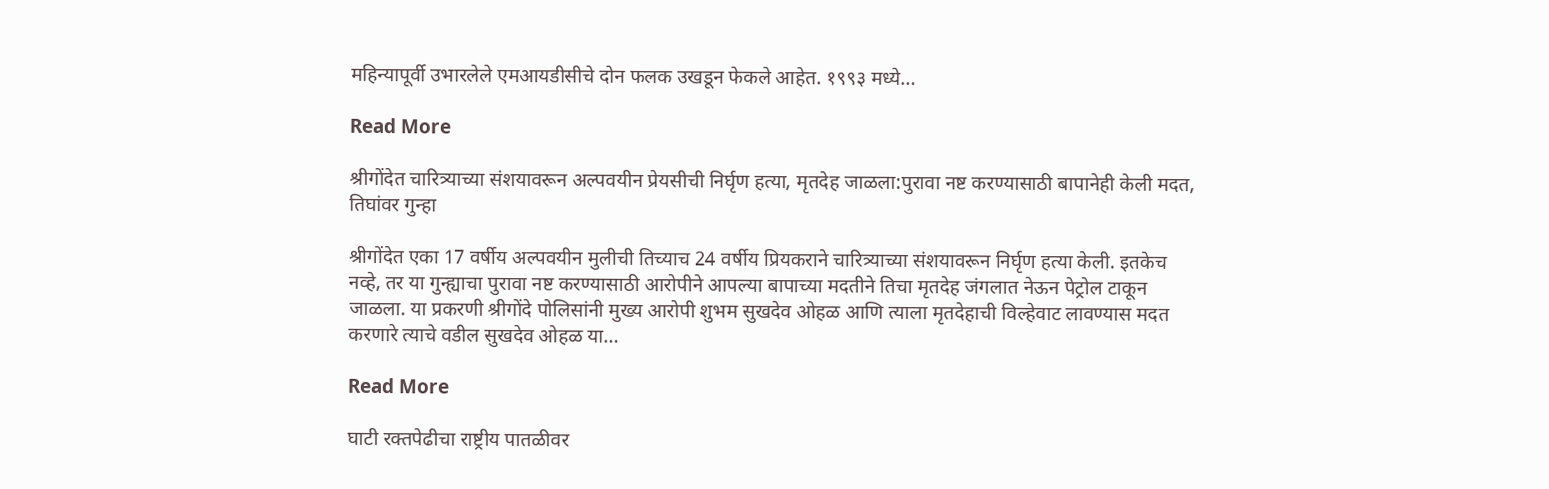महिन्यापूर्वी उभारलेले एमआयडीसीचे दोन फलक उखडून फेकले आहेत. १९९३ मध्ये…

Read More

श्रीगोंदेत चारित्र्याच्या संशयावरून अल्पवयीन प्रेयसीची निर्घृण हत्या, मृतदेह जाळला:पुरावा नष्ट करण्यासाठी बापानेही केली मदत, तिघांवर गुन्हा

श्रीगोंदेत एका 17 वर्षीय अल्पवयीन मुलीची तिच्याच 24 वर्षीय प्रियकराने चारित्र्याच्या संशयावरून निर्घृण हत्या केली. इतकेच नव्हे, तर या गुन्ह्याचा पुरावा नष्ट करण्यासाठी आरोपीने आपल्या बापाच्या मदतीने तिचा मृतदेह जंगलात नेऊन पेट्रोल टाकून जाळला. या प्रकरणी श्रीगोंदे पोलिसांनी मुख्य आरोपी शुभम सुखदेव ओहळ आणि त्याला मृतदेहाची विल्हेवाट लावण्यास मदत करणारे त्याचे वडील सुखदेव ओहळ या…

Read More

घाटी रक्तपेढीचा राष्ट्रीय पातळीवर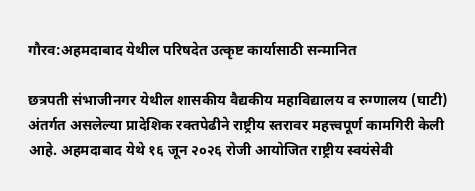गौरव:अहमदाबाद येथील परिषदेत उत्कृष्ट कार्यासाठी सन्मानित

छत्रपती संभाजीनगर येथील शासकीय वैद्यकीय महाविद्यालय व रुग्णालय (घाटी) अंतर्गत असलेल्या प्रादेशिक रक्तपेढीने राष्ट्रीय स्तरावर महत्त्वपूर्ण कामगिरी केली आहे. अहमदाबाद येथे १६ जून २०२६ रोजी आयोजित राष्ट्रीय स्वयंसेवी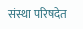संस्था परिषदेत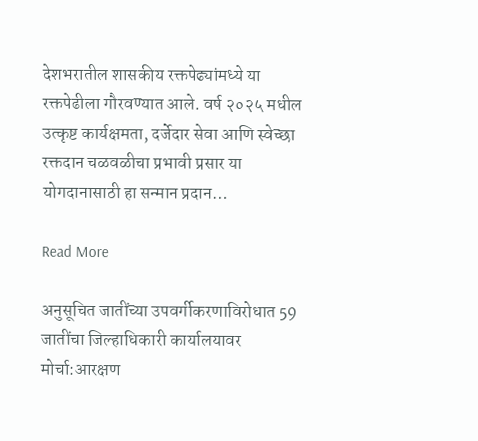देशभरातील शासकीय रक्तपेढ्यांमध्ये या रक्तपेढीला गौरवण्यात आले. वर्ष २०२५ मधील उत्कृष्ट कार्यक्षमता, दर्जेदार सेवा आणि स्वेच्छा रक्तदान चळवळीचा प्रभावी प्रसार या योगदानासाठी हा सन्मान प्रदान…

Read More

अनुसूचित जातींच्या उपवर्गीकरणाविरोधात 59 जातींचा जिल्हाधिकारी कार्यालयावर मोर्चा:आरक्षण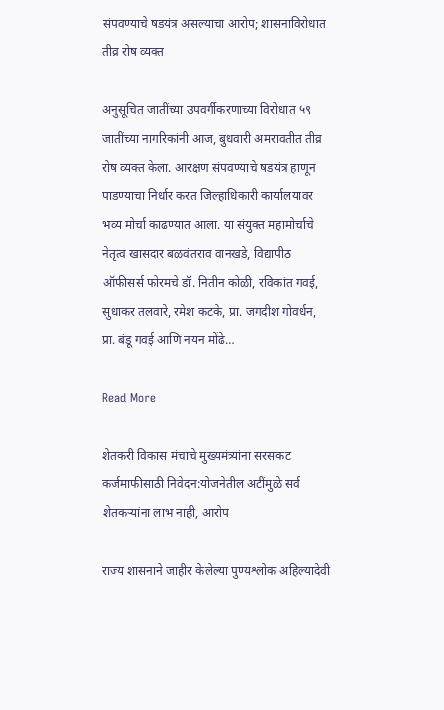संपवण्याचे षडयंत्र असल्याचा आरोप; शासनाविरोधात तीव्र रोष व्यक्त

अनुसूचित जातींच्या उपवर्गीकरणाच्या विरोधात ५९ जातींच्या नागरिकांनी आज, बुधवारी अमरावतीत तीव्र रोष व्यक्त केला. आरक्षण संपवण्याचे षडयंत्र हाणून पाडण्याचा निर्धार करत जिल्हाधिकारी कार्यालयावर भव्य मोर्चा काढण्यात आला. या संयुक्त महामोर्चाचे नेतृत्व खासदार बळवंतराव वानखडे, विद्यापीठ ऑफीसर्स फोरमचे डॉ. नितीन कोळी, रविकांत गवई, सुधाकर तलवारे, रमेश कटके, प्रा. जगदीश गोवर्धन, प्रा. बंडू गवई आणि नयन मोंढे…

Read More

शेतकरी विकास मंचाचे मुख्यमंत्र्यांना सरसकट कर्जमाफीसाठी निवेदन:योजनेतील अटींमुळे सर्व शेतकऱ्यांना लाभ नाही, आरोप

राज्य शासनाने जाहीर केलेल्या पुण्यश्लोक अहिल्यादेवी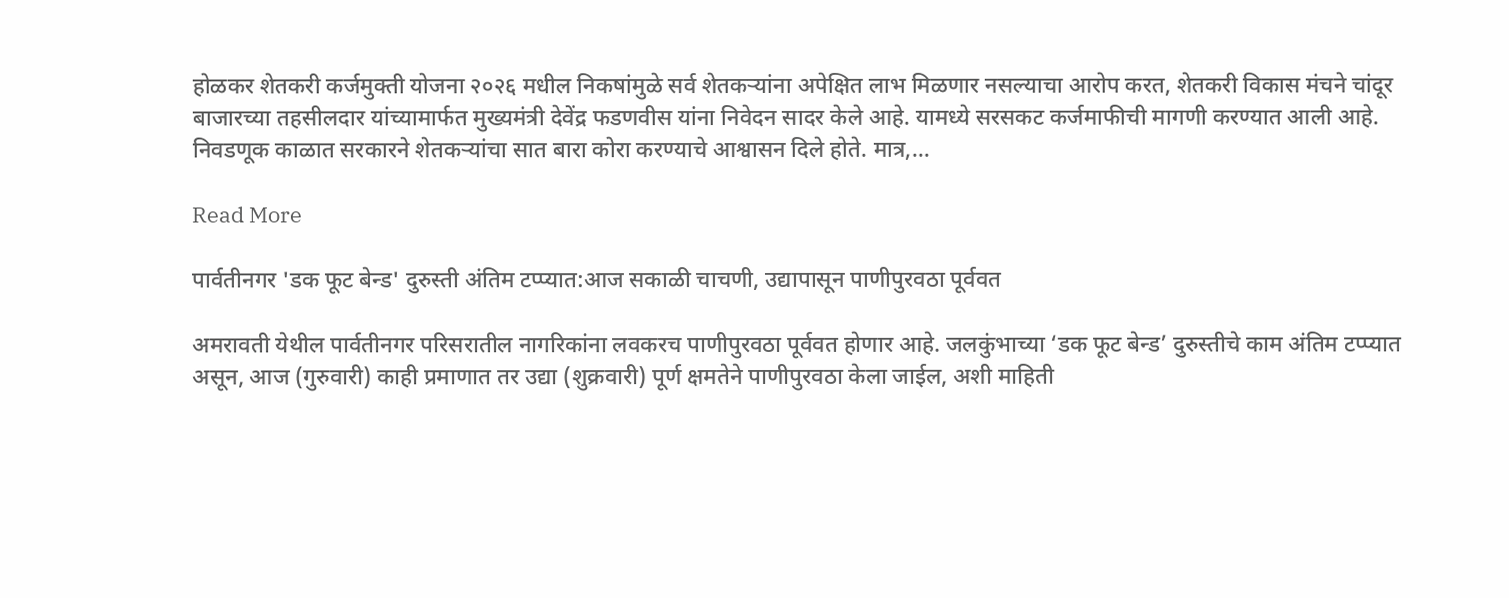होळकर शेतकरी कर्जमुक्ती योजना २०२६ मधील निकषांमुळे सर्व शेतकऱ्यांना अपेक्षित लाभ मिळणार नसल्याचा आरोप करत, शेतकरी विकास मंचने चांदूर बाजारच्या तहसीलदार यांच्यामार्फत मुख्यमंत्री देवेंद्र फडणवीस यांना निवेदन सादर केले आहे. यामध्ये सरसकट कर्जमाफीची मागणी करण्यात आली आहे. निवडणूक काळात सरकारने शेतकऱ्यांचा सात बारा कोरा करण्याचे आश्वासन दिले होते. मात्र,…

Read More

पार्वतीनगर 'डक फूट बेन्ड' दुरुस्ती अंतिम टप्प्यात:आज सकाळी चाचणी, उद्यापासून पाणीपुरवठा पूर्ववत

अमरावती येथील पार्वतीनगर परिसरातील नागरिकांना लवकरच पाणीपुरवठा पूर्ववत होणार आहे. जलकुंभाच्या ‘डक फूट बेन्ड’ दुरुस्तीचे काम अंतिम टप्प्यात असून, आज (गुरुवारी) काही प्रमाणात तर उद्या (शुक्रवारी) पूर्ण क्षमतेने पाणीपुरवठा केला जाईल, अशी माहिती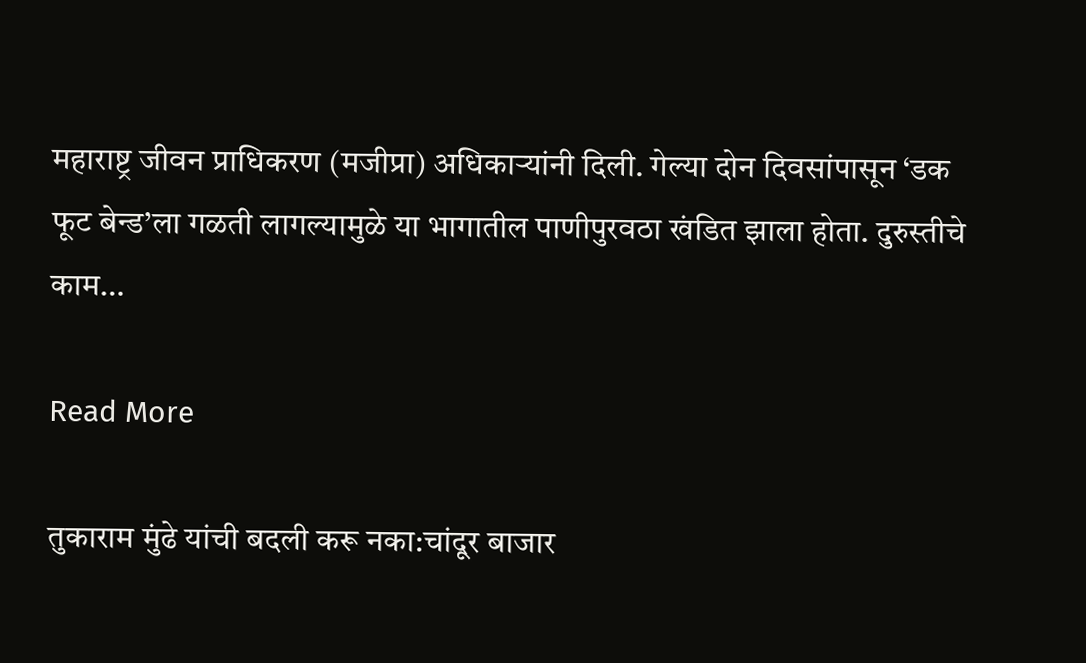महाराष्ट्र जीवन प्राधिकरण (मजीप्रा) अधिकाऱ्यांनी दिली. गेल्या दोन दिवसांपासून ‘डक फूट बेन्ड’ला गळती लागल्यामुळे या भागातील पाणीपुरवठा खंडित झाला होता. दुरुस्तीचे काम…

Read More

तुकाराम मुंढे यांची बदली करू नका:चांदूर बाजार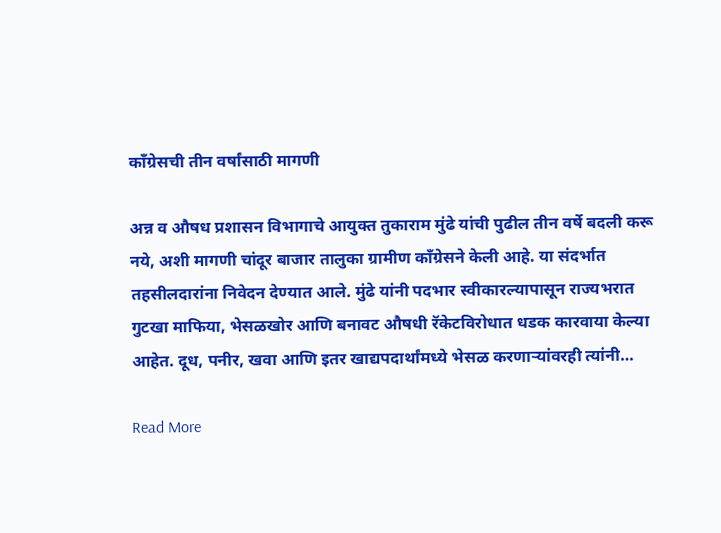काँग्रेसची तीन वर्षांसाठी मागणी

अन्न व औषध प्रशासन विभागाचे आयुक्त तुकाराम मुंढे यांची पुढील तीन वर्षे बदली करू नये, अशी मागणी चांदूर बाजार तालुका ग्रामीण काँग्रेसने केली आहे. या संदर्भात तहसीलदारांना निवेदन देण्यात आले. मुंढे यांनी पदभार स्वीकारल्यापासून राज्यभरात गुटखा माफिया, भेसळखोर आणि बनावट औषधी रॅकेटविरोधात धडक कारवाया केल्या आहेत. दूध, पनीर, खवा आणि इतर खाद्यपदार्थांमध्ये भेसळ करणाऱ्यांवरही त्यांनी…

Read More